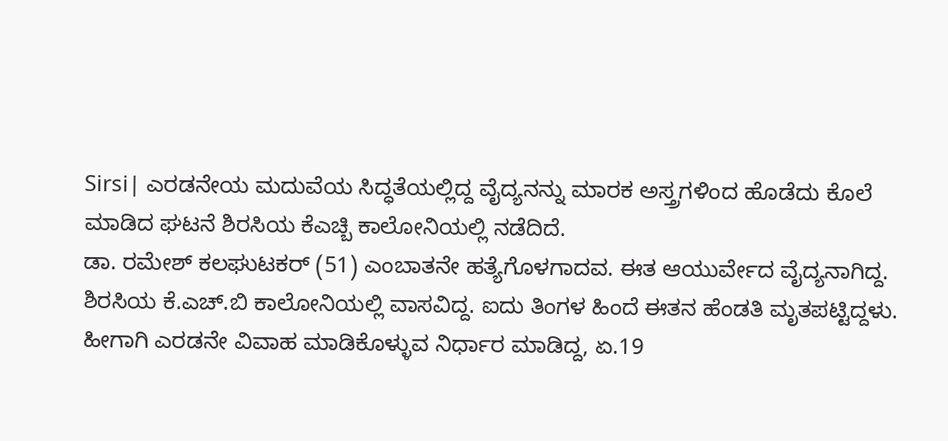Sirsi| ಎರಡನೇಯ ಮದುವೆಯ ಸಿದ್ಧತೆಯಲ್ಲಿದ್ದ ವೈದ್ಯನನ್ನು ಮಾರಕ ಅಸ್ತ್ರಗಳಿಂದ ಹೊಡೆದು ಕೊಲೆ ಮಾಡಿದ ಘಟನೆ ಶಿರಸಿಯ ಕೆಎಚ್ಬಿ ಕಾಲೋನಿಯಲ್ಲಿ ನಡೆದಿದೆ.
ಡಾ. ರಮೇಶ್ ಕಲಘುಟಕರ್ (51) ಎಂಬಾತನೇ ಹತ್ಯೆಗೊಳಗಾದವ. ಈತ ಆಯುರ್ವೇದ ವೈದ್ಯನಾಗಿದ್ದ. ಶಿರಸಿಯ ಕೆ.ಎಚ್.ಬಿ ಕಾಲೋನಿಯಲ್ಲಿ ವಾಸವಿದ್ದ. ಐದು ತಿಂಗಳ ಹಿಂದೆ ಈತನ ಹೆಂಡತಿ ಮೃತಪಟ್ಟಿದ್ದಳು. ಹೀಗಾಗಿ ಎರಡನೇ ವಿವಾಹ ಮಾಡಿಕೊಳ್ಳುವ ನಿರ್ಧಾರ ಮಾಡಿದ್ದ, ಏ.19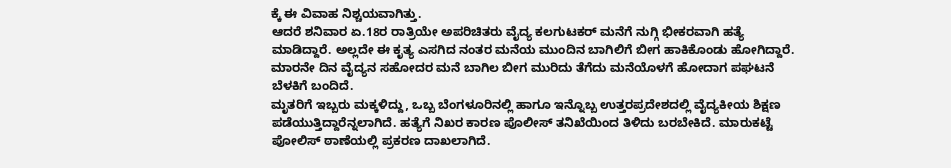ಕ್ಕೆ ಈ ವಿವಾಹ ನಿಶ್ಚಯವಾಗಿತ್ತು.
ಆದರೆ ಶನಿವಾರ ಏ.18ರ ರಾತ್ರಿಯೇ ಅಪರಿಚಿತರು ವೈದ್ಯ ಕಲಗುಟಕರ್ ಮನೆಗೆ ನುಗ್ಗಿ ಭೀಕರವಾಗಿ ಹತ್ಯೆ ಮಾಡಿದ್ದಾರೆ. ಅಲ್ಲದೇ ಈ ಕೃತ್ಯ ಎಸಗಿದ ನಂತರ ಮನೆಯ ಮುಂದಿನ ಬಾಗಿಲಿಗೆ ಬೀಗ ಹಾಕಿಕೊಂಡು ಹೋಗಿದ್ದಾರೆ. ಮಾರನೇ ದಿನ ವೈದ್ಯನ ಸಹೋದರ ಮನೆ ಬಾಗಿಲ ಬೀಗ ಮುರಿದು ತೆಗೆದು ಮನೆಯೊಳಗೆ ಹೋದಾಗ ಪಘಟನೆ ಬೆಳಕಿಗೆ ಬಂದಿದೆ.
ಮೃತರಿಗೆ ಇಬ್ಬರು ಮಕ್ಕಳಿದ್ದು, ಒಬ್ಬ ಬೆಂಗಳೂರಿನಲ್ಲಿ ಹಾಗೂ ಇನ್ನೊಬ್ಬ ಉತ್ತರಪ್ರದೇಶದಲ್ಲಿ ವೈದ್ಯಕೀಯ ಶಿಕ್ಷಣ ಪಡೆಯುತ್ತಿದ್ದಾರೆನ್ನಲಾಗಿದೆ. ಹತ್ಯೆಗೆ ನಿಖರ ಕಾರಣ ಪೊಲೀಸ್ ತನಿಖೆಯಿಂದ ತಿಳಿದು ಬರಬೇಕಿದೆ. ಮಾರುಕಟ್ಟೆ ಪೋಲಿಸ್ ಠಾಣೆಯಲ್ಲಿ ಪ್ರಕರಣ ದಾಖಲಾಗಿದೆ.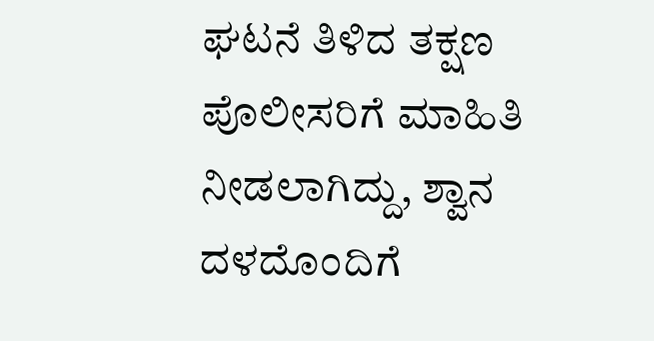ಘಟನೆ ತಿಳಿದ ತಕ್ಷಣ ಪೊಲೀಸರಿಗೆ ಮಾಹಿತಿ ನೀಡಲಾಗಿದ್ದು, ಶ್ವಾನ ದಳದೊಂದಿಗೆ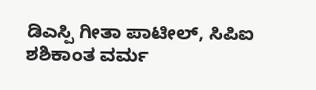ಡಿಎಸ್ಪಿ ಗೀತಾ ಪಾಟೀಲ್, ಸಿಪಿಐ ಶಶಿಕಾಂತ ವರ್ಮ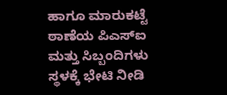ಹಾಗೂ ಮಾರುಕಟ್ಟೆ ಠಾಣೆಯ ಪಿಎಸ್ಐ ಮತ್ತು ಸಿಬ್ಬಂದಿಗಳು ಸ್ಥಳಕ್ಕೆ ಭೇಟಿ ನೀಡಿ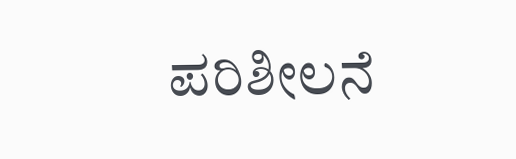ಪರಿಶೀಲನೆ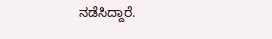ನಡೆಸಿದ್ದಾರೆ.